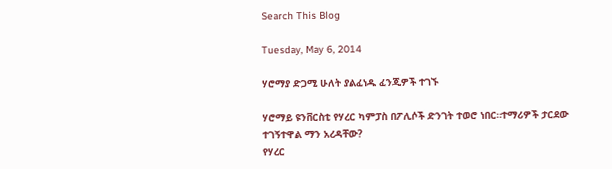Search This Blog

Tuesday, May 6, 2014

ሃሮማያ ድጋሚ ሁለት ያልፈነዱ ፈንጂዎች ተገኙ

ሃሮማይ ዩንቨርስቲ የሃረር ካምፓስ በፖሊሶች ድንገት ተወሮ ነበር።ተማሪዎች ታርደው ተገኝተዋል ማን አረዳቸው?
የሃረር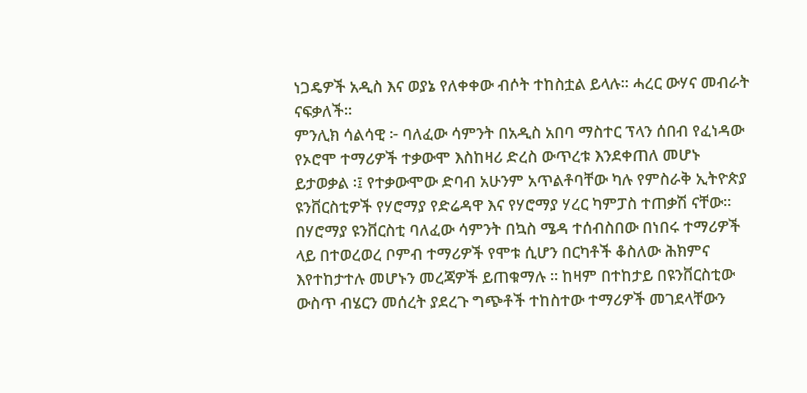ነጋዴዎች አዲስ እና ወያኔ የለቀቀው ብሶት ተከስቷል ይላሉ። ሓረር ውሃና መብራት ናፍቃለች።
ምንሊክ ሳልሳዊ ፦ ባለፈው ሳምንት በአዲስ አበባ ማስተር ፕላን ሰበብ የፈነዳው የኦሮሞ ተማሪዎች ተቃውሞ እስከዛሪ ድረስ ውጥረቱ እንደቀጠለ መሆኑ ይታወቃል ፡፤ የተቃውሞው ድባብ አሁንም አጥልቶባቸው ካሉ የምስራቅ ኢትዮጵያ ዩንቨርስቲዎች የሃሮማያ የድሬዳዋ እና የሃሮማያ ሃረር ካምፓስ ተጠቃሽ ናቸው።
በሃሮማያ ዩንቨርስቲ ባለፈው ሳምንት በኳስ ሜዳ ተሰብስበው በነበሩ ተማሪዎች ላይ በተወረወረ ቦምብ ተማሪዎች የሞቱ ሲሆን በርካቶች ቆስለው ሕክምና እየተከታተሉ መሆኑን መረጃዎች ይጠቁማሉ ። ከዛም በተከታይ በዩንቨርስቲው ውስጥ ብሄርን መሰረት ያደረጉ ግጭቶች ተከስተው ተማሪዎች መገደላቸውን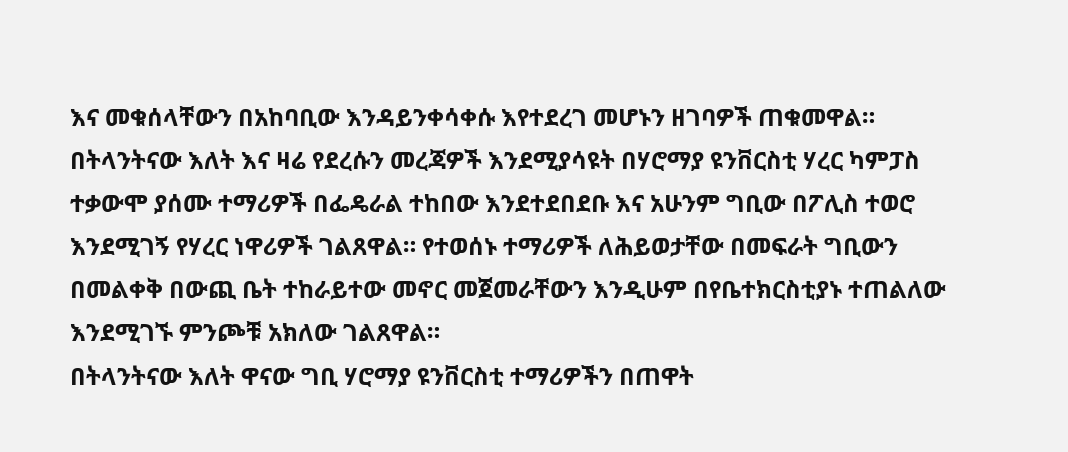እና መቁሰላቸውን በአከባቢው እንዳይንቀሳቀሱ እየተደረገ መሆኑን ዘገባዎች ጠቁመዋል።
በትላንትናው እለት እና ዛሬ የደረሱን መረጃዎች እንደሚያሳዩት በሃሮማያ ዩንቨርስቲ ሃረር ካምፓስ ተቃውሞ ያሰሙ ተማሪዎች በፌዴራል ተከበው እንደተደበደቡ እና አሁንም ግቢው በፖሊስ ተወሮ እንደሚገኝ የሃረር ነዋሪዎች ገልጸዋል። የተወሰኑ ተማሪዎች ለሕይወታቸው በመፍራት ግቢውን በመልቀቅ በውጪ ቤት ተከራይተው መኖር መጀመራቸውን እንዲሁም በየቤተክርስቲያኑ ተጠልለው እንደሚገኙ ምንጮቹ አክለው ገልጸዋል።
በትላንትናው እለት ዋናው ግቢ ሃሮማያ ዩንቨርስቲ ተማሪዎችን በጠዋት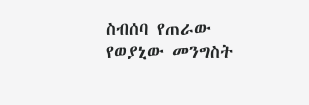ስብሰባ የጠራው የወያኒው መንግስት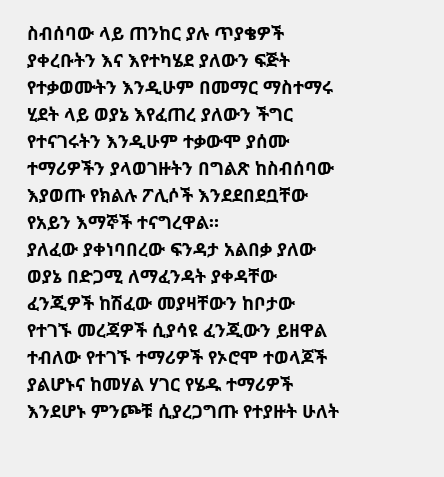ስብሰባው ላይ ጠንከር ያሉ ጥያቄዎች ያቀረቡትን እና እየተካሄደ ያለውን ፍጅት የተቃወሙትን እንዲሁም በመማር ማስተማሩ ሂደት ላይ ወያኔ እየፈጠረ ያለውን ችግር የተናገሩትን እንዲሁም ተቃውሞ ያሰሙ ተማሪዎችን ያላወገዙትን በግልጽ ከስብሰባው እያወጡ የክልሉ ፖሊሶች እንደደበደቧቸው የአይን እማኞች ተናግረዋል።
ያለፈው ያቀነባበረው ፍንዳታ አልበቃ ያለው ወያኔ በድጋሚ ለማፈንዳት ያቀዳቸው ፈንጂዎች ከሽፈው መያዛቸውን ከቦታው የተገኙ መረጃዎች ሲያሳዩ ፈንጂውን ይዘዋል ተብለው የተገኙ ተማሪዎች የኦሮሞ ተወላጆች ያልሆኑና ከመሃል ሃገር የሄዱ ተማሪዎች እንደሆኑ ምንጮቹ ሲያረጋግጡ የተያዙት ሁለት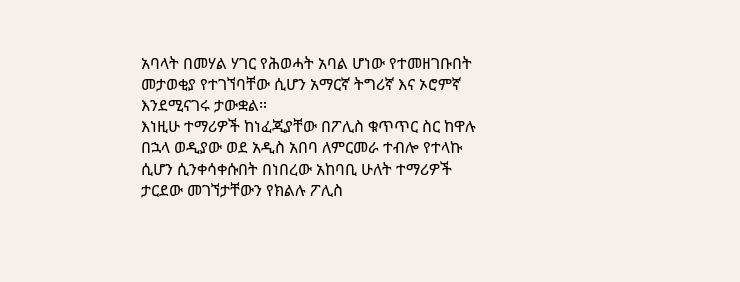አባላት በመሃል ሃገር የሕወሓት አባል ሆነው የተመዘገቡበት መታወቂያ የተገኘባቸው ሲሆን አማርኛ ትግሪኛ እና ኦሮምኛ እንደሚናገሩ ታውቋል።
እነዚሁ ተማሪዎች ከነፈጂያቸው በፖሊስ ቁጥጥር ስር ከዋሉ በኋላ ወዲያው ወደ አዲስ አበባ ለምርመራ ተብሎ የተላኩ ሲሆን ሲንቀሳቀሱበት በነበረው አከባቢ ሁለት ተማሪዎች ታርደው መገኘታቸውን የክልሉ ፖሊስ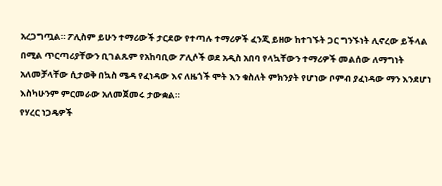አረጋግጧል። ፖሊስም ይሁን ተማሪውች ታርደው የተጣሉ ተማሪዎች ፈንጂ ይዘው ከተገኙት ጋር ግንኙነት ሊኖረው ይችላል በሚል ጥርጣሪያቸውን ቢገልጹም የአከባቢው ፖሊሶች ወደ አዲስ አበባ የላኳቸውን ተማሪዎች መልሰው ለማግነት አለመቻላቸው ሲታወቅ በኳስ ሜዳ የፈነዳው እና ለዜጎች ሞት እን ቁስለት ምክንያት የሆነው ቦምብ ያፈነዳው ማን እንደሆነ እስካሁንም ምርመራው አለመጀመሩ ታውቋል።
የሃረር ነጋዴዎች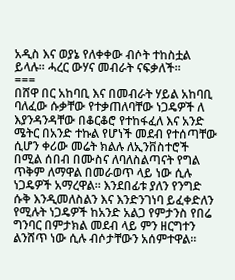አዲስ እና ወያኔ የለቀቀው ብሶት ተከስቷል ይላሉ። ሓረር ውሃና መብራት ናፍቃለች።
===
በሸዋ በር አከባቢ እና በመብራት ሃይል አከባቢ ባለፈው ሱቃቸው የተቃጠለባቸው ነጋዴዎች ለ እያንዳንዳቸው በቆርቆሮ የተከፋፈለ እና አንድ ሜትር በአንድ ተኩል የሆነች መደብ የተሰጣቸው ሲሆን ቀሪው መሬት ክልሉ ለኢንቨስተሮች በሚል ሰበብ በሙስና ለባለስልጣናት የግል ጥቅም ለማዋል በመራወጥ ላይ ነው ሲሉ ነጋዴዎች አማረዋል። እንደበፊቱ ያለን የንግድ ሱቅ እንዲመለስልን እና እንድንገነባ ይፈቀድለን የሚሉት ነጋዴዎች ከአንድ አልጋ የምታንስ የበሬ ግንባር በምታክል መደብ ላይ ምን ዘርግተን ልንሸጥ ነው ሲሉ ብሶታቸውን አሰምተዋል።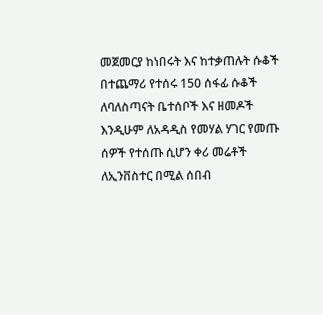መጀመርያ ከነበሩት እና ከተቃጠሉት ሱቆች በተጨማሪ የተሰሩ 150 ሰፋፊ ሱቆች ለባለስጣናት ቤተሰቦች እና ዘመዶች እንዲሁም ለአዳዲስ የመሃል ሃገር የመጡ ሰዎች የተሰጡ ሲሆን ቀሪ መሬቶች ለኢንቨስተር በሚል ሰበብ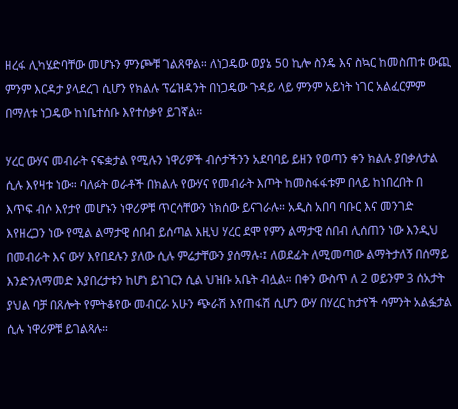ዘረፋ ሊካሄድባቸው መሆኑን ምንጮቹ ገልጸዋል። ለነጋዴው ወያኔ 50 ኪሎ ስንዴ እና ስኳር ከመስጠቱ ውጪ ምንም እርዳታ ያላደረገ ሲሆን የክልሉ ፕሬዝዳንት በነጋዴው ጉዳይ ላይ ምንም አይነት ነገር አልፈርምም በማለቱ ነጋዴው ከነቤተሰቡ እየተሰቃየ ይገኛል።

ሃረር ውሃና መብራት ናፍቋታል የሚሉን ነዋሪዎች ብሶታችንን አደባባይ ይዘን የወጣን ቀን ክልሉ ያበቃለታል ሲሉ እየዛቱ ነው። ባለፉት ወራቶች በክልሉ የውሃና የመብራት እጦት ከመስፋፋቱም በላይ ከነበረበት በ እጥፍ ብሶ እየታየ መሆኑን ነዋሪዎቹ ጥርሳቸውን ነክሰው ይናገራሉ። አዲስ አበባ ባቡር እና መንገድ እየዘረጋን ነው የሚል ልማታዊ ሰበብ ይሰጣል እዚህ ሃረር ደሞ የምን ልማታዊ ሰበብ ሊሰጠን ነው እንዲህ በመብራት እና ውሃ እየበደሉን ያለው ሲሉ ምሬታቸውን ያሰማሉ፡፤ ለወደፊት ለሚመጣው ልማትታለኝ በሰማይ እንድንለማመድ እያበረታቱን ከሆነ ይነገርን ሲል ህዝቡ አቤት ብሏል። በቀን ውስጥ ለ 2 ወይንም 3 ሰአታት ያህል ባቻ በጸሎት የምትቆየው መብርራ አሁን ጭራሽ እየጠፋሽ ሲሆን ውሃ በሃረር ከታየች ሳምንት አልፏታል ሲሉ ነዋሪዎቹ ይገልጻሉ።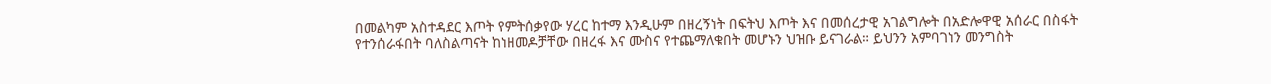በመልካም አስተዳደር እጦት የምትሰቃየው ሃረር ከተማ እንዲሁም በዘረኝነት በፍትህ እጦት እና በመሰረታዊ አገልግሎት በአድሎዋዊ አሰራር በስፋት የተንሰራፋበት ባለስልጣናት ከነዘመዶቻቸው በዘረፋ እና ሙስና የተጨማለቁበት መሆኑን ህዝቡ ይናገራል። ይህንን አምባገነን መንግስት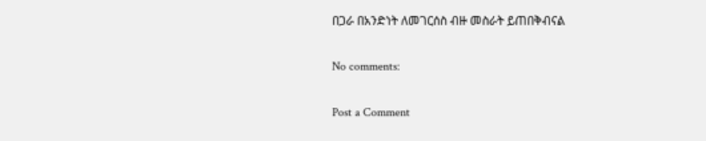በጋራ በአንድነት ለመገርሰስ ብዙ መስራት ይጠበቅብናል

No comments:

Post a Comment